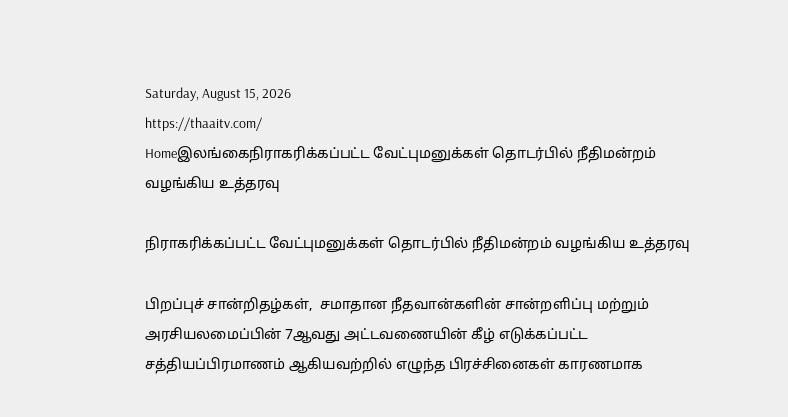Saturday, August 15, 2026
https://thaaitv.com/
Homeஇலங்கைநிராகரிக்கப்பட்ட வேட்புமனுக்கள் தொடர்பில் நீதிமன்றம் வழங்கிய உத்தரவு

நிராகரிக்கப்பட்ட வேட்புமனுக்கள் தொடர்பில் நீதிமன்றம் வழங்கிய உத்தரவு

பிறப்புச் சான்றிதழ்கள்,  சமாதான நீதவான்களின் சான்றளிப்பு மற்றும் அரசியலமைப்பின் 7ஆவது அட்டவணையின் கீழ் எடுக்கப்பட்ட சத்தியப்பிரமாணம் ஆகியவற்றில் எழுந்த பிரச்சினைகள் காரணமாக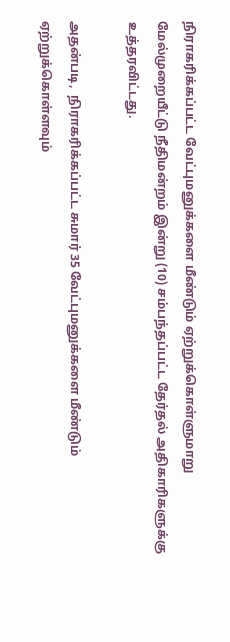நிராகரிக்கப்பட்ட வேட்புமனுக்களை மீண்டும் ஏற்றுக்கொள்ளுமாறு மேல்முறையீட்டு நீதிமன்றம் இன்று (10) சம்பந்தப்பட்ட தேர்தல் அதிகாரிகளுக்கு உத்தரவிட்டது.

அதன்படி,  நிராகரிக்கப்பட்ட சுமார் 35 வேட்புமனுக்களை மீண்டும் ஏற்றுக்கொள்ளவும்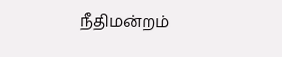நீதிமன்றம்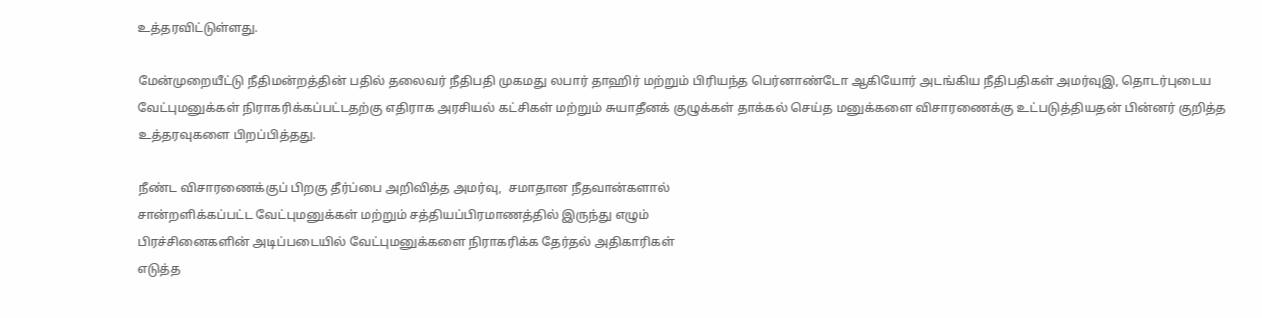உத்தரவிட்டுள்ளது.

மேன்முறையீட்டு நீதிமன்றத்தின் பதில் தலைவர் நீதிபதி முகமது லபார் தாஹிர் மற்றும் பிரியந்த பெர்னாண்டோ ஆகியோர் அடங்கிய நீதிபதிகள் அமர்வுஇ, தொடர்புடைய வேட்புமனுக்கள் நிராகரிக்கப்பட்டதற்கு எதிராக அரசியல் கட்சிகள் மற்றும் சுயாதீனக் குழுக்கள் தாக்கல் செய்த மனுக்களை விசாரணைக்கு உட்படுத்தியதன் பின்னர் குறித்த உத்தரவுகளை பிறப்பித்தது.

நீண்ட விசாரணைக்குப் பிறகு தீர்ப்பை அறிவித்த அமர்வு,  சமாதான நீதவான்களால்
சான்றளிக்கப்பட்ட வேட்புமனுக்கள் மற்றும் சத்தியப்பிரமாணத்தில் இருந்து எழும்
பிரச்சினைகளின் அடிப்படையில் வேட்புமனுக்களை நிராகரிக்க தேர்தல் அதிகாரிகள்
எடுத்த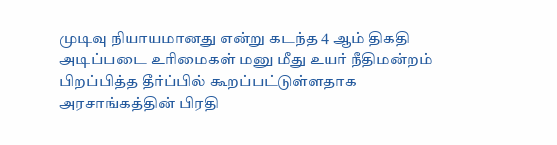முடிவு நியாயமானது என்று கடந்த 4 ஆம் திகதி அடிப்படை உரிமைகள் மனு மீது உயர் நீதிமன்றம் பிறப்பித்த தீர்ப்பில் கூறப்பட்டுள்ளதாக அரசாங்கத்தின் பிரதி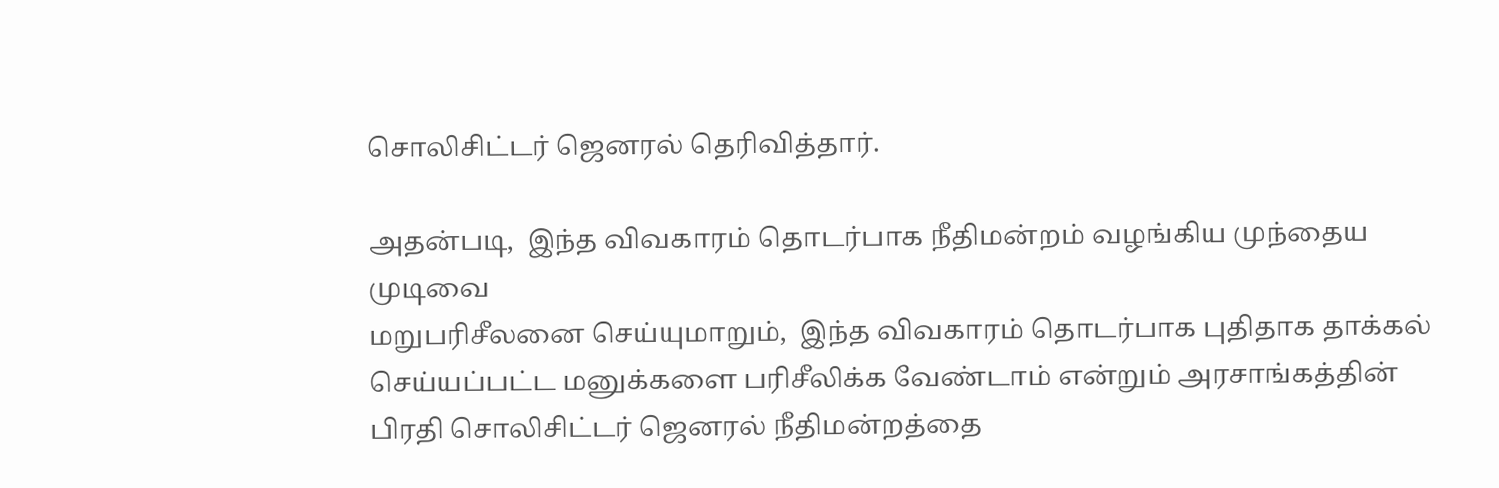சொலிசிட்டர் ஜெனரல் தெரிவித்தார்.

அதன்படி,  இந்த விவகாரம் தொடர்பாக நீதிமன்றம் வழங்கிய முந்தைய முடிவை
மறுபரிசீலனை செய்யுமாறும்,  இந்த விவகாரம் தொடர்பாக புதிதாக தாக்கல்
செய்யப்பட்ட மனுக்களை பரிசீலிக்க வேண்டாம் என்றும் அரசாங்கத்தின்
பிரதி சொலிசிட்டர் ஜெனரல் நீதிமன்றத்தை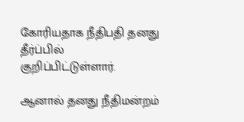கோரியதாக நீதிபதி தனது தீர்ப்பில்
குறிப்பிட்டுள்ளார்.

ஆனால் தனது நீதிமன்றம்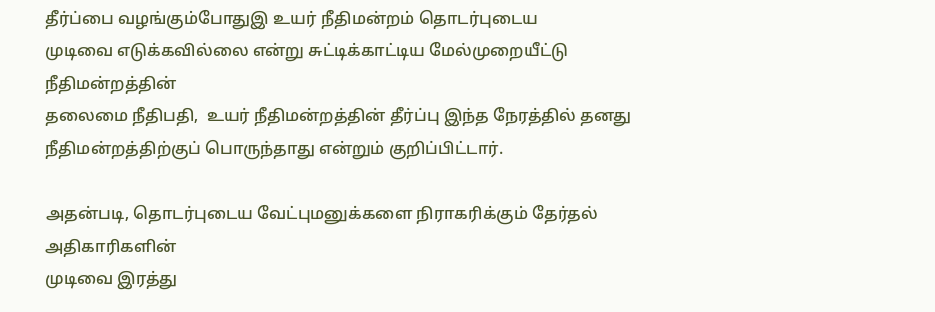தீர்ப்பை வழங்கும்போதுஇ உயர் நீதிமன்றம் தொடர்புடைய
முடிவை எடுக்கவில்லை என்று சுட்டிக்காட்டிய மேல்முறையீட்டு நீதிமன்றத்தின்
தலைமை நீதிபதி,  உயர் நீதிமன்றத்தின் தீர்ப்பு இந்த நேரத்தில் தனது நீதிமன்றத்திற்குப் பொருந்தாது என்றும் குறிப்பிட்டார்.

அதன்படி, தொடர்புடைய வேட்புமனுக்களை நிராகரிக்கும் தேர்தல் அதிகாரிகளின்
முடிவை இரத்து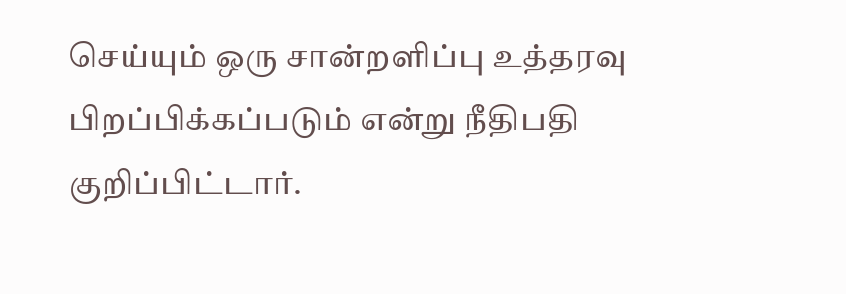செய்யும் ஒரு சான்றளிப்பு உத்தரவு பிறப்பிக்கப்படும் என்று நீதிபதி
குறிப்பிட்டார்.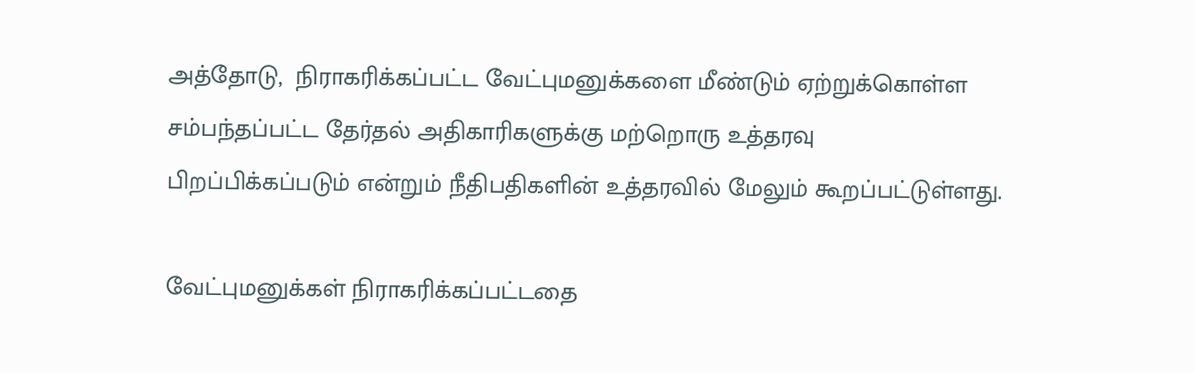அத்தோடு,  நிராகரிக்கப்பட்ட வேட்புமனுக்களை மீண்டும் ஏற்றுக்கொள்ள சம்பந்தப்பட்ட தேர்தல் அதிகாரிகளுக்கு மற்றொரு உத்தரவு பிறப்பிக்கப்படும் என்றும் நீதிபதிகளின் உத்தரவில் மேலும் கூறப்பட்டுள்ளது.

வேட்புமனுக்கள் நிராகரிக்கப்பட்டதை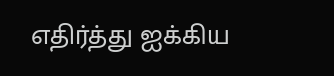எதிர்த்து ஐக்கிய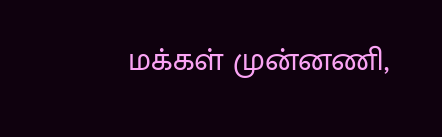மக்கள் முன்னணி,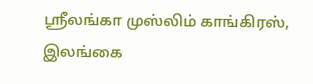ஸ்ரீலங்கா முஸ்லிம் காங்கிரஸ்,  இலங்கை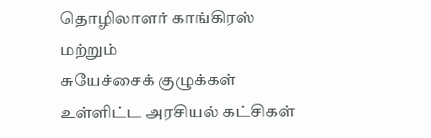தொழிலாளர் காங்கிரஸ் மற்றும்
சுயேச்சைக் குழுக்கள் உள்ளிட்ட அரசியல் கட்சிகள்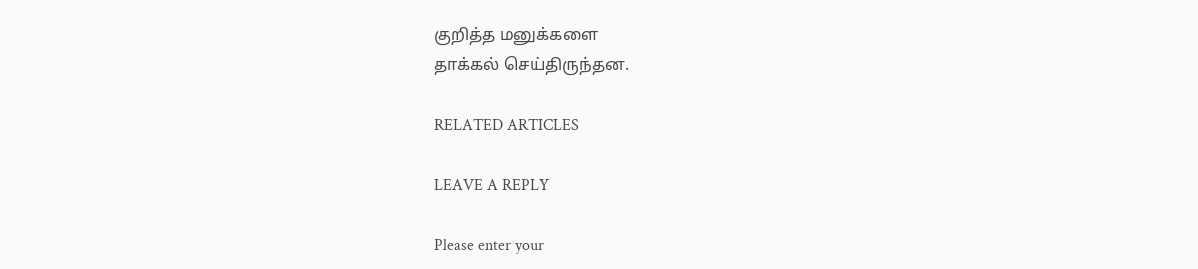குறித்த மனுக்களை
தாக்கல் செய்திருந்தன.

RELATED ARTICLES

LEAVE A REPLY

Please enter your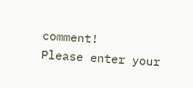comment!
Please enter your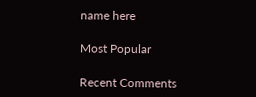name here

Most Popular

Recent Comments